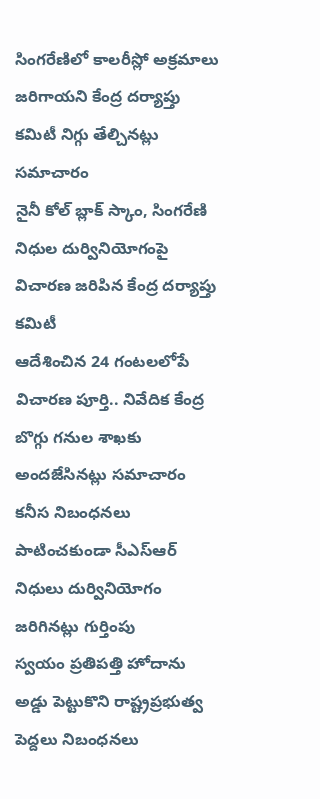సింగరేణిలో కాలరీస్లో అక్రమాలు జరిగాయని కేంద్ర దర్యాప్తు కమిటీ నిగ్గు తేల్చినట్లు సమాచారం
నైనీ కోల్ బ్లాక్ స్కాం, సింగరేణి నిధుల దుర్వినియోగంపై విచారణ జరిపిన కేంద్ర దర్యాప్తు కమిటీ
ఆదేశించిన 24 గంటలలోపే విచారణ పూర్తి.. నివేదిక కేంద్ర బొగ్గు గనుల శాఖకు అందజేసినట్లు సమాచారం
కనీస నిబంధనలు పాటించకుండా సీఎస్ఆర్ నిధులు దుర్వినియోగం జరిగినట్లు గుర్తింపు
స్వయం ప్రతిపత్తి హోదాను అడ్డు పెట్టుకొని రాష్ట్రప్రభుత్వ పెద్దలు నిబంధనలు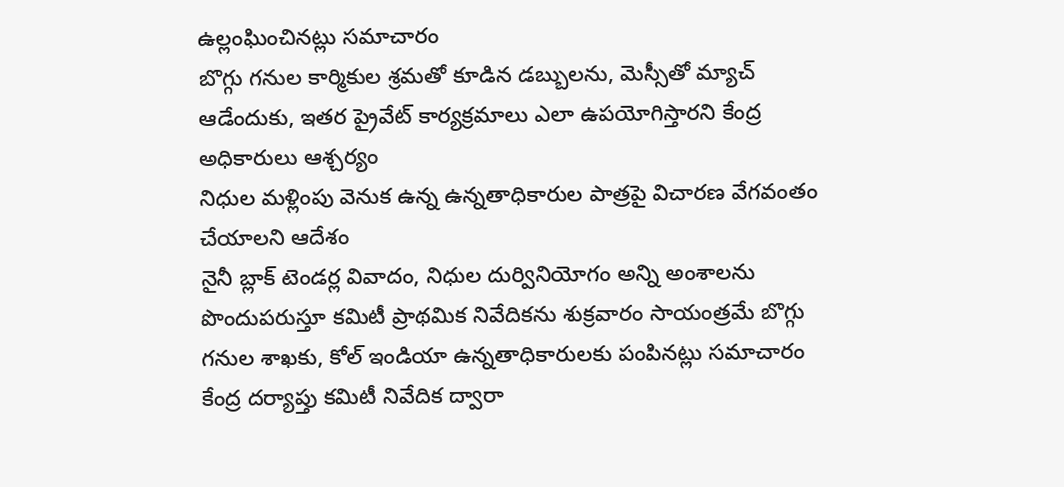ఉల్లంఘించినట్లు సమాచారం
బొగ్గు గనుల కార్మికుల శ్రమతో కూడిన డబ్బులను, మెస్సీతో మ్యాచ్ ఆడేందుకు, ఇతర ప్రైవేట్ కార్యక్రమాలు ఎలా ఉపయోగిస్తారని కేంద్ర అధికారులు ఆశ్చర్యం
నిధుల మళ్లింపు వెనుక ఉన్న ఉన్నతాధికారుల పాత్రపై విచారణ వేగవంతం చేయాలని ఆదేశం
నైనీ బ్లాక్ టెండర్ల వివాదం, నిధుల దుర్వినియోగం అన్ని అంశాలను పొందుపరుస్తూ కమిటీ ప్రాథమిక నివేదికను శుక్రవారం సాయంత్రమే బొగ్గు గనుల శాఖకు, కోల్ ఇండియా ఉన్నతాధికారులకు పంపినట్లు సమాచారం
కేంద్ర దర్యాప్తు కమిటీ నివేదిక ద్వారా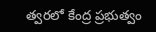త్వరలో కేంద్ర ప్రభుత్వం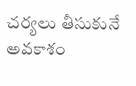చర్యలు తీసుకునే అవకాశం